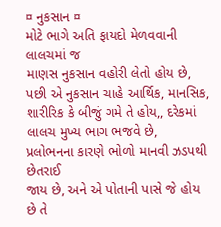¤ નુકસાન ¤
મોટે ભાગે અતિ ફાયદો મેળવવાની લાલચમાં જ
માણસ નુકસાન વહોરી લેતો હોય છે, પછી એ નુકસાન ચાહે આર્થિક, માનસિક, શારીરિક કે બીજું ગમે તે હોય,, દરેકમાં લાલચ મુખ્ય ભાગ ભજવે છે,
પ્રલોભનના કારણે ભોળો માનવી ઝડપથી છેતરાઈ
જાય છે, અને એ પોતાની પાસે જે હોય છે તે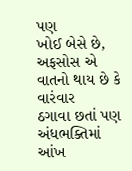પણ
ખોઈ બેસે છે, અફસોસ એ વાતનો થાય છે કે વારંવાર
ઠગાવા છતાં પણ અંધભક્તિમાં આંખ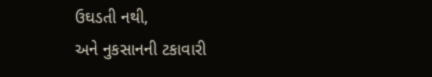ઉઘડતી નથી,
અને નુકસાનની ટકાવારી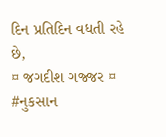દિન પ્રતિદિન વધતી રહે છે,
¤ જગદીશ ગજ્જર ¤
#નુકસાન